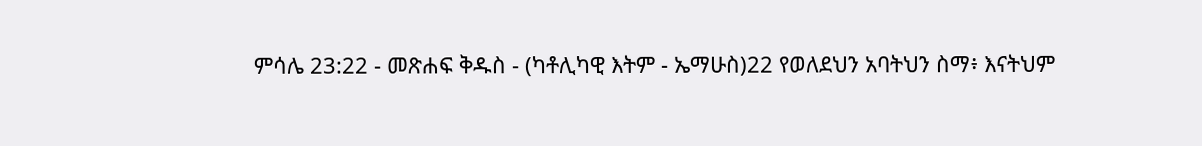ምሳሌ 23:22 - መጽሐፍ ቅዱስ - (ካቶሊካዊ እትም - ኤማሁስ)22 የወለደህን አባትህን ስማ፥ እናትህም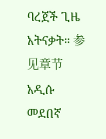ባረጀች ጊዜ አትናቃት። 参见章节አዲሱ መደበኛ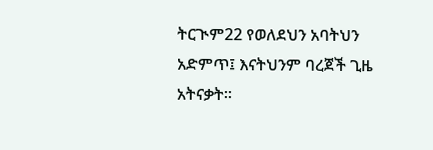ትርጒም22 የወለደህን አባትህን አድምጥ፤ እናትህንም ባረጀች ጊዜ አትናቃት።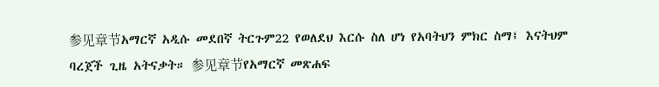参见章节አማርኛ አዲሱ መደበኛ ትርጉም22 የወለደህ እርሱ ስለ ሆነ የአባትህን ምክር ስማ፤ እናትህም ባረጀች ጊዜ አትናቃት። 参见章节የአማርኛ መጽሐፍ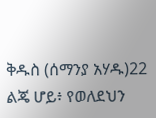ቅዱስ (ሰማንያ አሃዱ)22 ልጄ ሆይ፥ የወለደህን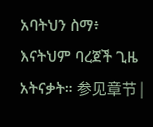አባትህን ስማ፥ እናትህም ባረጀች ጊዜ አትናቃት። 参见章节 |